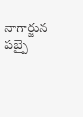నాగార్జున పబ్పై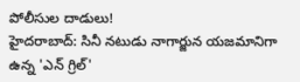పోలీసుల దాడులు!
హైదరాబాద్: సినీ నటుడు నాగార్జున యజమానిగా ఉన్న 'ఎన్ గ్రిల్'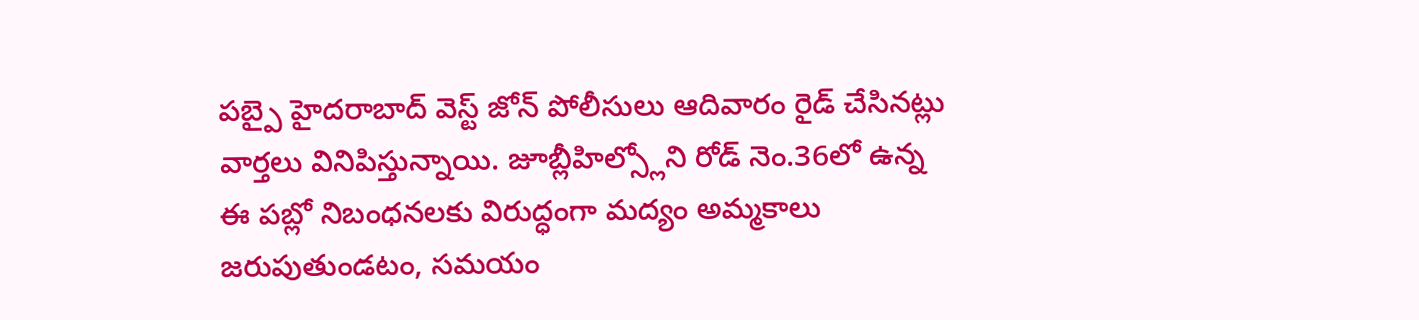పబ్పై హైదరాబాద్ వెస్ట్ జోన్ పోలీసులు ఆదివారం రైడ్ చేసినట్లు వార్తలు వినిపిస్తున్నాయి. జూబ్లీహిల్స్లోని రోడ్ నెం.36లో ఉన్న ఈ పబ్లో నిబంధనలకు విరుద్ధంగా మద్యం అమ్మకాలు జరుపుతుండటం, సమయం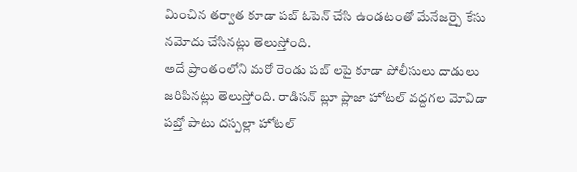మించిన తర్వాత కూడా పబ్ ఓపెన్ చేసి ఉండటంతో మేనేజర్పై కేసు నమోదు చేసినట్లు తెలుస్తోంది.
అదే ప్రాంతంలోని మరో రెండు పబ్ లపై కూడా పోలీసులు దాడులు జరిపినట్లు తెలుస్తోంది. రాడిసన్ బ్లూ ప్లాజా హోటల్ వద్దగల మోవిడా పబ్తో పాటు దస్పల్లా హోటల్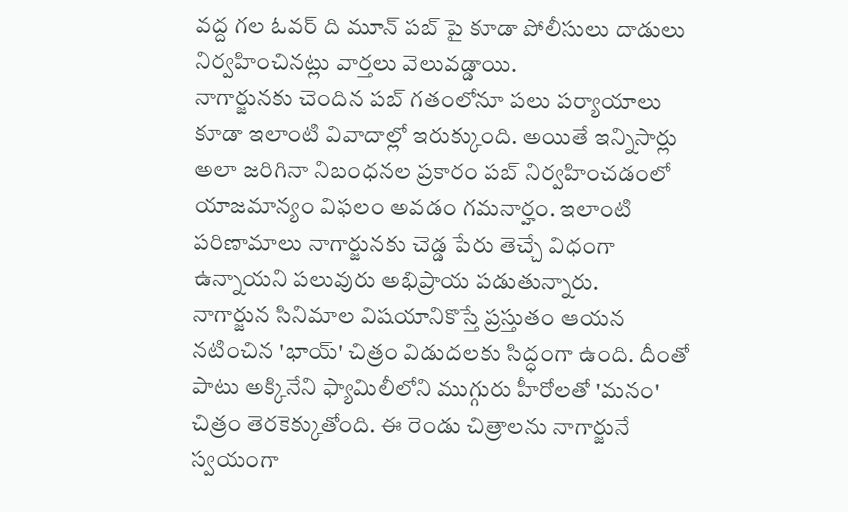వద్ద గల ఓవర్ ది మూన్ పబ్ పై కూడా పోలీసులు దాడులు నిర్వహించినట్లు వార్తలు వెలువడ్డాయి.
నాగార్జునకు చెందిన పబ్ గతంలోనూ పలు పర్యాయాలు కూడా ఇలాంటి వివాదాల్లో ఇరుక్కుంది. అయితే ఇన్నిసార్లు అలా జరిగినా నిబంధనల ప్రకారం పబ్ నిర్వహించడంలో యాజమాన్యం విఫలం అవడం గమనార్హం. ఇలాంటి పరిణామాలు నాగార్జునకు చెడ్డ పేరు తెచ్చే విధంగా ఉన్నాయని పలువురు అభిప్రాయ పడుతున్నారు.
నాగార్జున సినిమాల విషయానికొస్తే ప్రస్తుతం ఆయన నటించిన 'భాయ్' చిత్రం విడుదలకు సిద్ధంగా ఉంది. దీంతో పాటు అక్కినేని ఫ్యామిలీలోని ముగ్గురు హీరోలతో 'మనం' చిత్రం తెరకెక్కుతోంది. ఈ రెండు చిత్రాలను నాగార్జునే స్వయంగా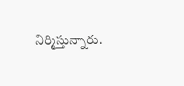నిర్మిస్తున్నారు.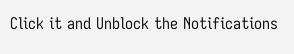Click it and Unblock the Notifications